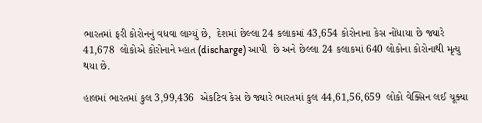ભારતમાં ફરી કોરોનનું વધવા લાગ્યું છે,  દેશમાં છેલ્લા 24 કલાકમાં 43,654 કોરોનાના કેસ નોંધાયા છે જ્યારે  41,678  લોકોએ કોરોનાને મ્હાત (discharge) આપી  છે અને છેલ્લા 24 કલાકમાં 640 લોકોના કોરોનાથી મૃત્યુ થયા છે.

હાલમાં ભારતમાં કુલ 3,99,436  એકટિવ કેસ છે જ્યારે ભારતમાં કુલ 44,61,56,659  લોકો વેક્સિન લઈ ચૂક્યા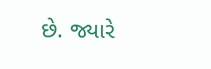છે. જ્યારે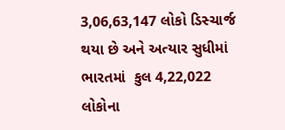3,06,63,147 લોકો ડિસ્ચાર્જ થયા છે અને અત્યાર સુધીમાં ભારતમાં  કુલ 4,22,022  લોકોના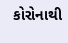કોરોનાથી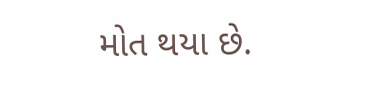મોત થયા છે.